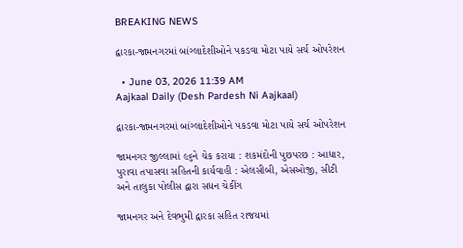BREAKING NEWS

દ્વારકા-જામનગરમાં બાંગ્લાદેશીઓને પકડવા મોટા પાયે સર્ચ ઓપરેશન

  • June 03, 2026 11:39 AM
Aajkaal Daily (Desh Pardesh Ni Aajkaal)

દ્વારકા-જામનગરમાં બાંગ્લાદેશીઓને પકડવા મોટા પાયે સર્ચ ઓપરેશન

જામનગર જીલ્લામાં ૯૬ને ચેક કરાયા : શકમંદોની પુછપરછ : આધાર, પુરાવા તપાસવા સહિતની કાર્યવાહી : એલસીબી, એસઓજી, સીટી અને તાલુકા પોલીસ દ્વારા સધન ચેકીંગ

જામનગર અને દેવભુમી દ્વારકા સહિત રાજયમાં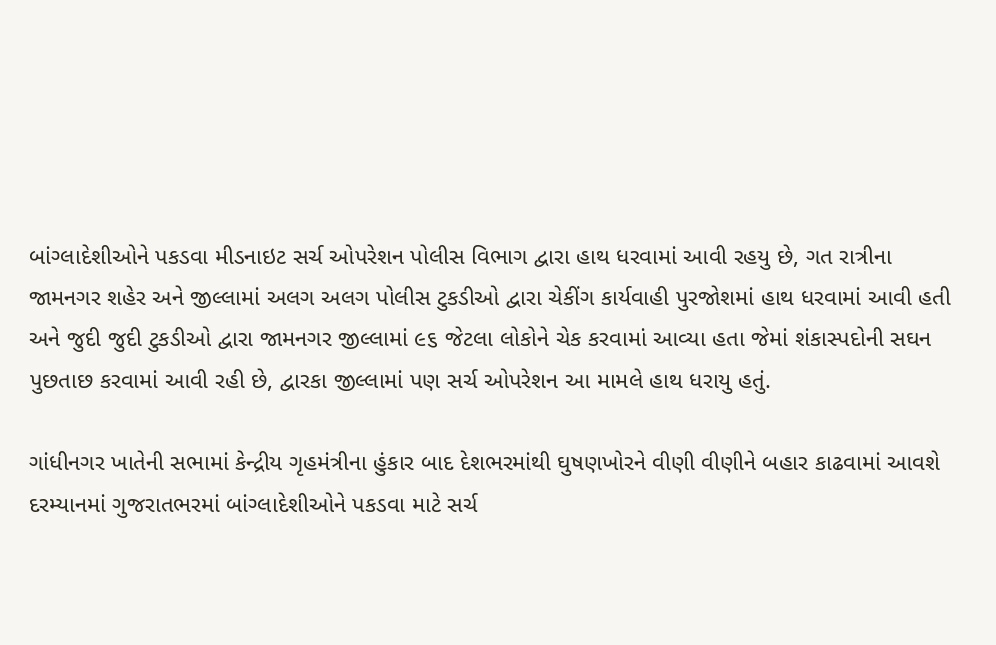બાંગ્લાદેશીઓને પકડવા મીડનાઇટ સર્ચ ઓપરેશન પોલીસ વિભાગ દ્વારા હાથ ધરવામાં આવી રહયુ છે, ગત રાત્રીના જામનગર શહેર અને જીલ્લામાં અલગ અલગ પોલીસ ટુકડીઓ દ્વારા ચેકીંગ કાર્યવાહી પુરજોશમાં હાથ ધરવામાં આવી હતી અને જુદી જુદી ટુકડીઓ દ્વારા જામનગર જીલ્લામાં ૯૬ જેટલા લોકોને ચેક કરવામાં આવ્યા હતા જેમાં શંકાસ્પદોની સઘન પુછતાછ કરવામાં આવી રહી છે, દ્વારકા જીલ્લામાં પણ સર્ચ ઓપરેશન આ મામલે હાથ ધરાયુ હતું.

ગાંધીનગર ખાતેની સભામાં કેન્દ્રીય ગૃહમંત્રીના હુંકાર બાદ દેશભરમાંથી ઘુષણખોરને વીણી વીણીને બહાર કાઢવામાં આવશે દરમ્યાનમાં ગુજરાતભરમાં બાંગ્લાદેશીઓને પકડવા માટે સર્ચ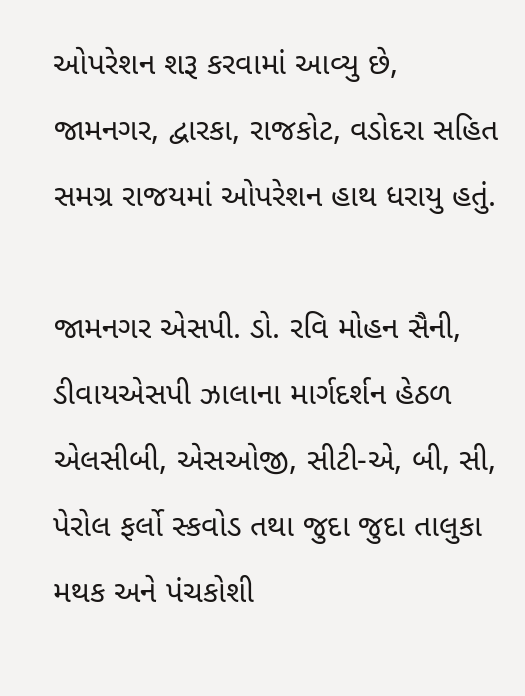ઓપરેશન શરૂ કરવામાં આવ્યુ છે, જામનગર, દ્વારકા, રાજકોટ, વડોદરા સહિત સમગ્ર રાજયમાં ઓપરેશન હાથ ધરાયુ હતું.

જામનગર એસપી. ડો. રવિ મોહન સૈની, ડીવાયએસપી ઝાલાના માર્ગદર્શન હેઠળ એલસીબી, એસઓજી, સીટી-એ, બી, સી, પેરોલ ફર્લો સ્કવોડ તથા જુદા જુદા તાલુકા મથક અને પંચકોશી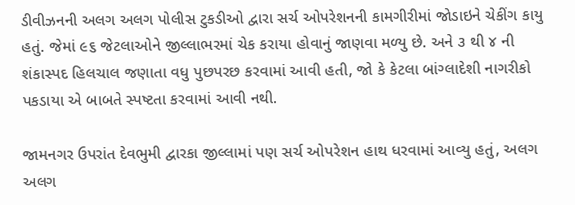ડીવીઝનની અલગ અલગ પોલીસ ટુકડીઓ દ્વારા સર્ચ ઓપરેશનની કામગીરીમાં જોડાઇને ચેકીંગ કાયુ હતું. જેમાં ૯૬ જેટલાઓને જીલ્લાભરમાં ચેક કરાયા હોવાનું જાણવા મળ્યુ છે. અને ૩ થી ૪ ની શંકાસ્પદ હિલચાલ જણાતા વધુ પુછપરછ કરવામાં આવી હતી, જો કે કેટલા બાંગ્લાદેશી નાગરીકો પકડાયા એ બાબતે સ્પષ્ટતા કરવામાં આવી નથી.

જામનગર ઉપરાંત દેવભુમી દ્વારકા જીલ્લામાં પણ સર્ચ ઓપરેશન હાથ ધરવામાં આવ્યુ હતું, અલગ અલગ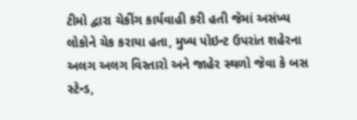ટીમો દ્વારા ચેકીંગ કાર્યવાહી કરી હતી જેમાં અસંખ્ય લોકોને ચેક કરાયા હતા, મુખ્ય પોઇન્ટ ઉપરાંત શહેરના અલગ અલગ વિસ્તારો અને જાહેર સ્થળો જેવા કે બસ સ્ટેન્ડ,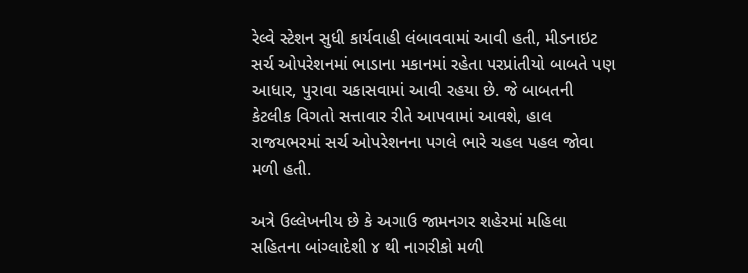રેલ્વે સ્ટેશન સુધી કાર્યવાહી લંબાવવામાં આવી હતી, મીડનાઇટ સર્ચ ઓપરેશનમાં ભાડાના મકાનમાં રહેતા પરપ્રાંતીયો બાબતે પણ આધાર, પુરાવા ચકાસવામાં આવી રહયા છે. જે બાબતની કેટલીક વિગતો સત્તાવાર રીતે આપવામાં આવશે, હાલ રાજયભરમાં સર્ચ ઓપરેશનના પગલે ભારે ચહલ પહલ જોવા મળી હતી.

અત્રે ઉલ્લેખનીય છે કે અગાઉ જામનગર શહેરમાં મહિલા સહિતના બાંગ્લાદેશી ૪ થી નાગરીકો મળી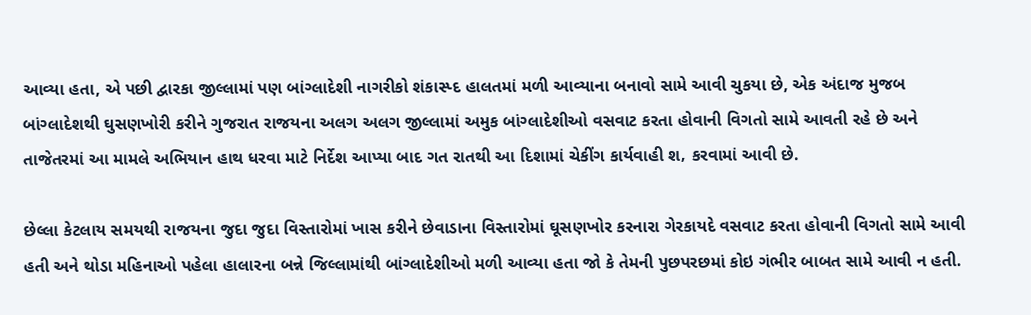આવ્યા હતા, એ પછી દ્વારકા જીલ્લામાં પણ બાંગ્લાદેશી નાગરીકો શંકાસ્પ્દ હાલતમાં મળી આવ્યાના બનાવો સામે આવી ચુકયા છે, એક અંદાજ મુજબ બાંગ્લાદેશથી ઘુસણખોરી કરીને ગુજરાત રાજયના અલગ અલગ જીલ્લામાં અમુક બાંગ્લાદેશીઓ વસવાટ કરતા હોવાની વિગતો સામે આવતી રહે છે અને તાજેતરમાં આ મામલે અભિયાન હાથ ધરવા માટે નિર્દેશ આપ્યા બાદ ગત રાતથી આ દિશામાં ચેકીંગ કાર્યવાહી શ‚ કરવામાં આવી છે.

છેલ્લા કેટલાય સમયથી રાજયના જુદા જુદા વિસ્તારોમાં ખાસ કરીને છેવાડાના વિસ્તારોમાં ઘૂસણખોર કરનારા ગેરકાયદે વસવાટ કરતા હોવાની વિગતો સામે આવી હતી અને થોડા મહિનાઓ પહેલા હાલારના બન્ને જિલ્લામાંથી બાંગ્લાદેશીઓ મળી આવ્યા હતા જો કે તેમની પુછપરછમાં કોઇ ગંભીર બાબત સામે આવી ન હતી.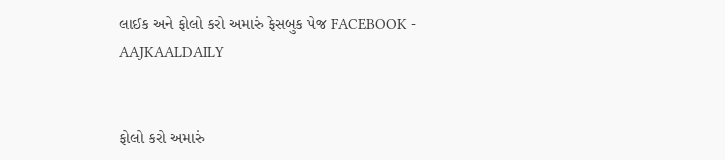લાઈક અને ફોલો કરો અમારું ફેસબુક પેજ FACEBOOK - AAJKAALDAILY


ફોલો કરો અમારું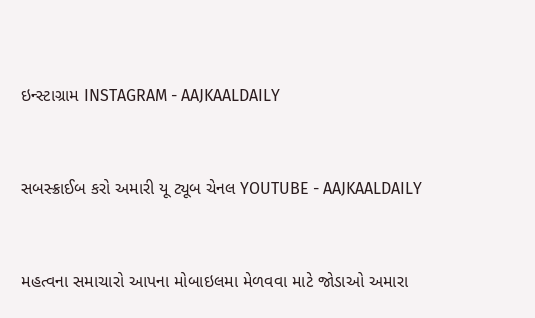ઇન્સ્ટાગ્રામ INSTAGRAM - AAJKAALDAILY


સબસ્ક્રાઈબ કરો અમારી યૂ ટ્યૂબ ચેનલ YOUTUBE - AAJKAALDAILY


મહત્વના સમાચારો આપના મોબાઇલમા મેળવવા માટે જોડાઓ અમારા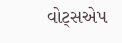વોટ્સએપ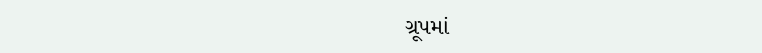ગ્રૂપમાં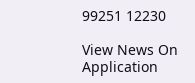99251 12230

View News On Application